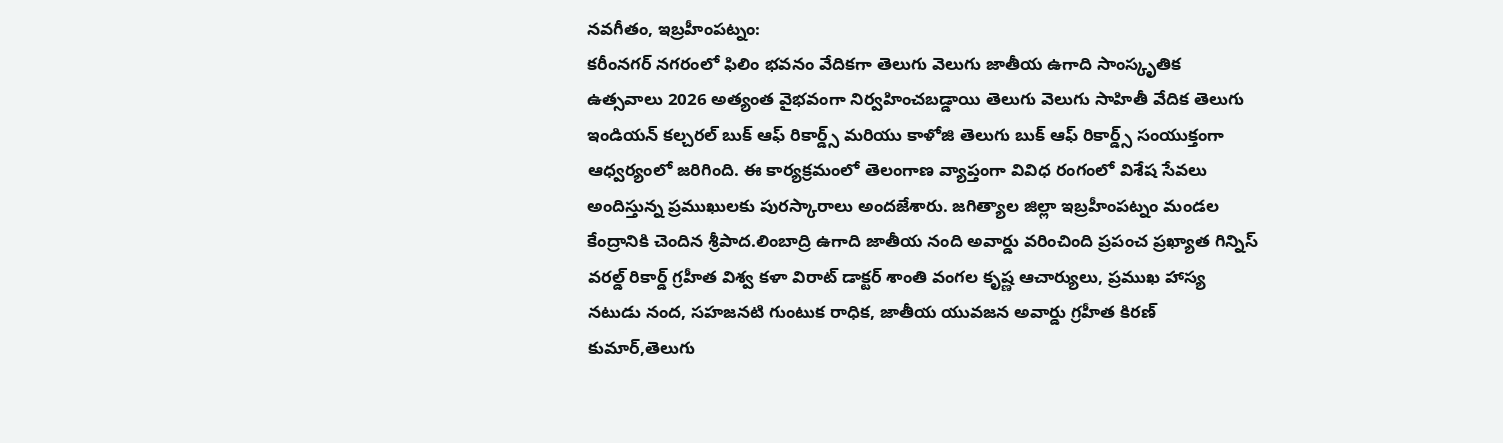నవగీతం, ఇబ్రహీంపట్నం:
కరీంనగర్ నగరంలో ఫిలిం భవనం వేదికగా తెలుగు వెలుగు జాతీయ ఉగాది సాంస్కృతిక ఉత్సవాలు 2026 అత్యంత వైభవంగా నిర్వహించబడ్డాయి తెలుగు వెలుగు సాహితీ వేదిక తెలుగు ఇండియన్ కల్చరల్ బుక్ ఆఫ్ రికార్డ్స్ మరియు కాళోజి తెలుగు బుక్ ఆఫ్ రికార్డ్స్ సంయుక్తంగా ఆధ్వర్యంలో జరిగింది. ఈ కార్యక్రమంలో తెలంగాణ వ్యాప్తంగా వివిధ రంగంలో విశేష సేవలు అందిస్తున్న ప్రముఖులకు పురస్కారాలు అందజేశారు. జగిత్యాల జిల్లా ఇబ్రహీంపట్నం మండల కేంద్రానికి చెందిన శ్రీపాద.లింబాద్రి ఉగాది జాతీయ నంది అవార్డు వరించింది ప్రపంచ ప్రఖ్యాత గిన్నిస్ వరల్డ్ రికార్డ్ గ్రహీత విశ్వ కళా విరాట్ డాక్టర్ శాంతి వంగల కృష్ణ ఆచార్యులు, ప్రముఖ హాస్య నటుడు నంద, సహజనటి గుంటుక రాధిక, జాతీయ యువజన అవార్డు గ్రహీత కిరణ్ కుమార్,తెలుగు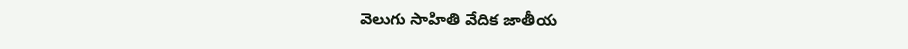వెలుగు సాహితి వేదిక జాతీయ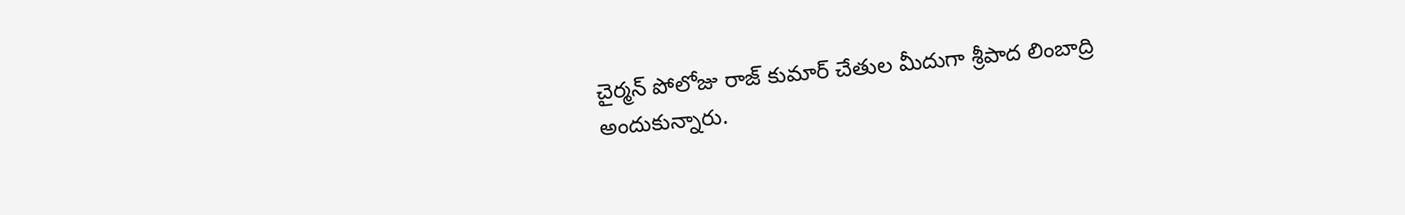చైర్మన్ పోలోజు రాజ్ కుమార్ చేతుల మీదుగా శ్రీపాద లింబాద్రి అందుకున్నారు.